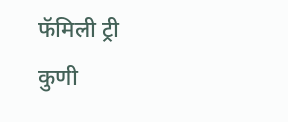फॅमिली ट्री
कुणी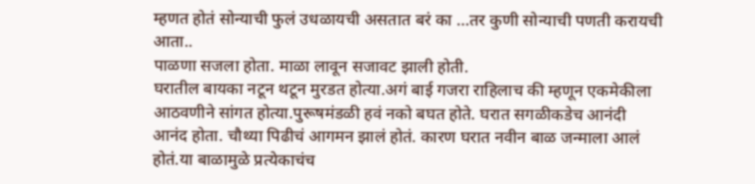म्हणत होतं सोन्याची फुलं उधळायची असतात बरं का …तर कुणी सोन्याची पणती करायची आता..
पाळणा सजला होता. माळा लावून सजावट झाली होती.
घरातील बायका नटून थटून मुरडत होत्या.अगं बाई गजरा राहिलाच की म्हणून एकमेकीला आठवणीने सांगत होत्या.पुरूषमंडळी हवं नको बघत होते. घरात सगळीकडेच आनंदी आनंद होता. चौथ्या पिढीचं आगमन झालं होतं. कारण घरात नवीन बाळ जन्माला आलं होतं.या बाळामुळे प्रत्येकाचंच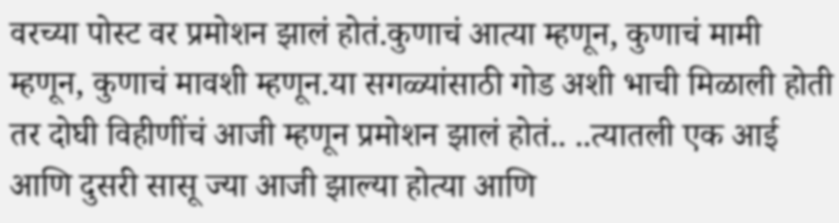वरच्या पोस्ट वर प्रमोशन झालं होतं.कुणाचं आत्या म्हणून, कुणाचं मामी म्हणून, कुणाचं मावशी म्हणून.या सगळ्यांसाठी गोड अशी भाची मिळाली होती तर दोघी विहीणींचं आजी म्हणून प्रमोशन झालं होतं.. ..त्यातली एक आई आणि दुसरी सासू ज्या आजी झाल्या होत्या आणि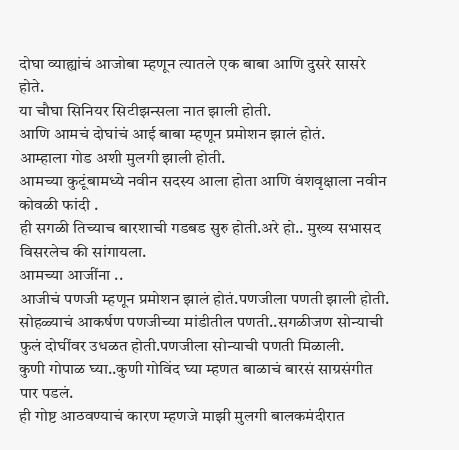दोघा व्याह्यांचं आजोबा म्हणून त्यातले एक बाबा आणि दुसरे सासरे होते.
या चौघा सिनियर सिटीझन्सला नात झाली होती.
आणि आमचं दोघांचं आई बाबा म्हणून प्रमोशन झालं होतं.
आम्हाला गोड अशी मुलगी झाली होती.
आमच्या कुटूंबामध्ये नवीन सदस्य आला होता आणि वंशवृक्षाला नवीन कोवळी फांदी .
ही सगळी तिच्याच बारशाची गडबड सुरु होती.अरे हो.. मुख्य सभासद विसरलेच की सांगायला.
आमच्या आजींना ..
आजीचं पणजी म्हणून प्रमोशन झालं होतं.पणजीला पणती झाली होती.
सोहळ्याचं आकर्षण पणजीच्या मांडीतील पणती..सगळीजण सोन्याची फुलं दोघींवर उधळत होती.पणजीला सोन्याची पणती मिळाली.
कुणी गोपाळ घ्या..कुणी गोविंद घ्या म्हणत बाळाचं बारसं साग्रसंगीत पार पडलं.
ही गोष्ट आठवण्याचं कारण म्हणजे माझी मुलगी बालकमंदीरात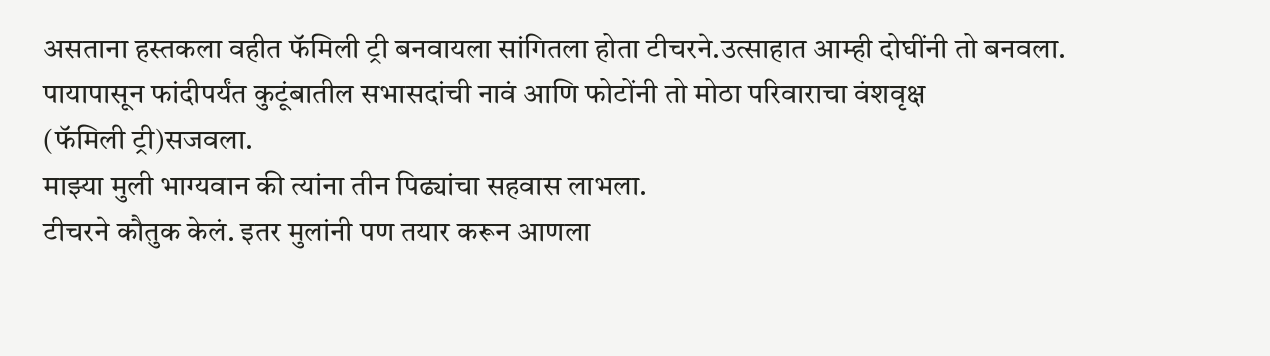असताना हस्तकला वहीत फॅमिली ट्री बनवायला सांगितला होता टीचरने.उत्साहात आम्ही दोघींनी तो बनवला.
पायापासून फांदीपर्यंत कुटूंबातील सभासदांची नावं आणि फोटोंनी तो मोठा परिवाराचा वंशवृक्ष
(फॅमिली ट्री)सजवला.
माझ्या मुली भाग्यवान की त्यांना तीन पिढ्यांचा सहवास लाभला.
टीचरने कौतुक केलं. इतर मुलांनी पण तयार करून आणला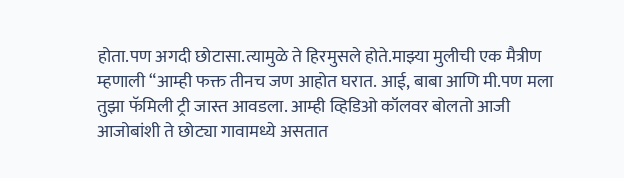होता.पण अगदी छोटासा.त्यामुळे ते हिरमुसले होते.माझ्या मुलीची एक मैत्रीण म्हणाली “आम्ही फक्त तीनच जण आहोत घरात. आई, बाबा आणि मी.पण मला तुझा फॅमिली ट्री जास्त आवडला. आम्ही व्हिडिओ कॉलवर बोलतो आजी आजोबांशी ते छोट्या गावामध्ये असतात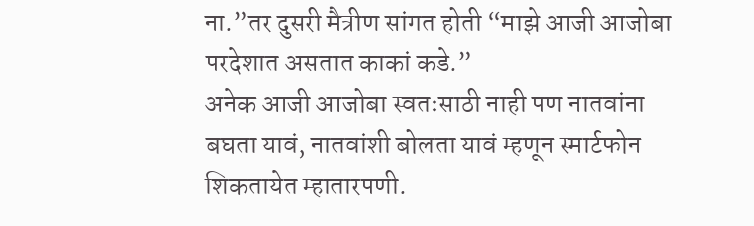ना.”तर दुसरी मैत्रीण सांगत होती “माझे आजी आजोबा परदेशात असतात काकां कडे.”
अनेक आजी आजोबा स्वतःसाठी नाही पण नातवांना बघता यावं, नातवांशी बोलता यावं म्हणून स्मार्टफोन शिकतायेत म्हातारपणी.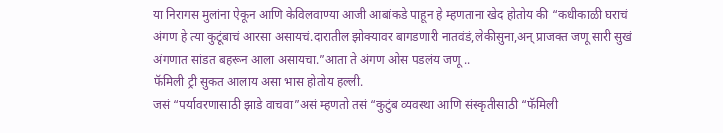या निरागस मुलांना ऐकून आणि केविलवाण्या आजी आबांकडे पाहून हे म्हणताना खेद होतोय की “कधीकाळी घराचं अंगण हे त्या कुटूंबाचं आरसा असायचं.दारातील झोक्यावर बागडणारी नातवंडं,लेकीसुना,अन् प्राजक्त जणू सारी सुखं अंगणात सांडत बहरून आला असायचा.”आता ते अंगण ओस पडलंय जणू ..
फॅमिली ट्री सुकत आलाय असा भास होतोय हल्ली.
जसं “पर्यावरणासाठी झाडे वाचवा”असं म्हणतो तसं “कुटुंब व्यवस्था आणि संस्कृतीसाठी “फॅमिली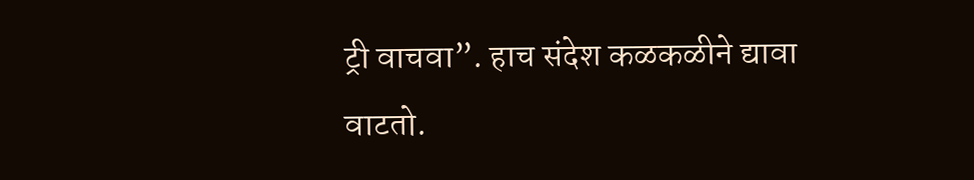ट्री वाचवा”. हाच संदेश कळकळीने द्यावा वाटतो.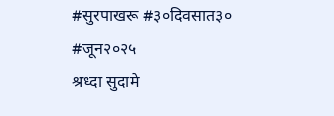#सुरपाखरू #३०दिवसात३० #जून२०२५
श्रध्दा सुदामे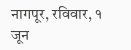नागपूर, रविवार, १ जून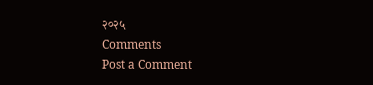२०२५
Comments
Post a Comment